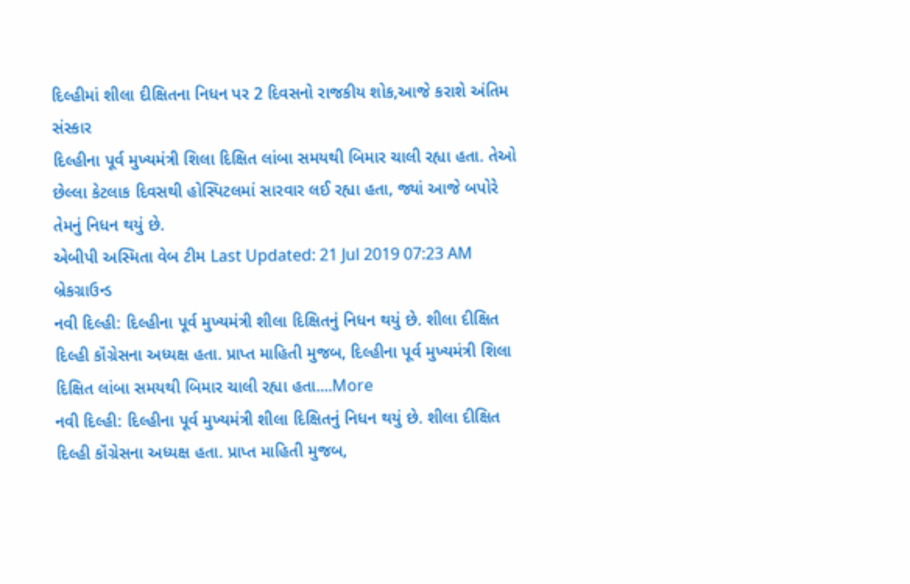દિલ્હીમાં શીલા દીક્ષિતના નિધન પર 2 દિવસનો રાજકીય શોક,આજે કરાશે અંતિમ સંસ્કાર
દિલ્હીના પૂર્વ મુખ્યમંત્રી શિલા દિક્ષિત લાંબા સમયથી બિમાર ચાલી રહ્યા હતા. તેઓ છેલ્લા કેટલાક દિવસથી હોસ્પિટલમાં સારવાર લઈ રહ્યા હતા, જ્યાં આજે બપોરે તેમનું નિધન થયું છે.
એબીપી અસ્મિતા વેબ ટીમ Last Updated: 21 Jul 2019 07:23 AM
બ્રેકગ્રાઉન્ડ
નવી દિલ્હી: દિલ્હીના પૂર્વ મુખ્યમંત્રી શીલા દિક્ષિતનું નિધન થયું છે. શીલા દીક્ષિત દિલ્હી કૉંગ્રેસના અધ્યક્ષ હતા. પ્રાપ્ત માહિતી મુજબ, દિલ્હીના પૂર્વ મુખ્યમંત્રી શિલા દિક્ષિત લાંબા સમયથી બિમાર ચાલી રહ્યા હતા....More
નવી દિલ્હી: દિલ્હીના પૂર્વ મુખ્યમંત્રી શીલા દિક્ષિતનું નિધન થયું છે. શીલા દીક્ષિત દિલ્હી કૉંગ્રેસના અધ્યક્ષ હતા. પ્રાપ્ત માહિતી મુજબ,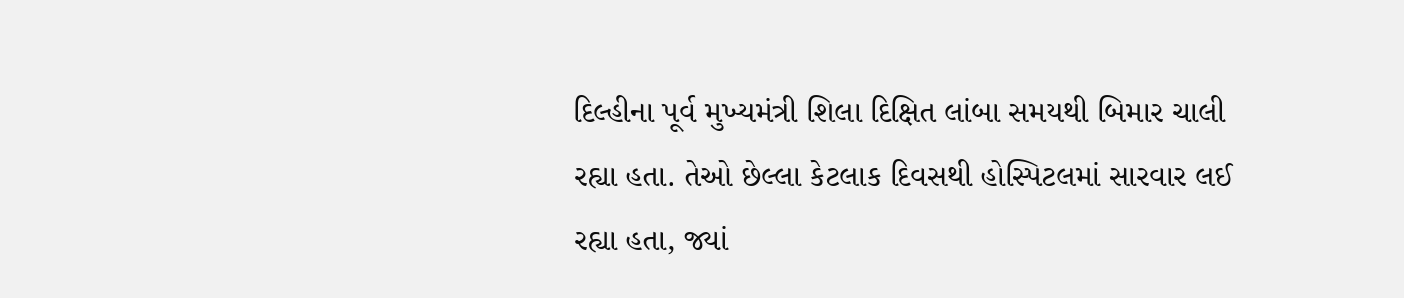દિલ્હીના પૂર્વ મુખ્યમંત્રી શિલા દિક્ષિત લાંબા સમયથી બિમાર ચાલી રહ્યા હતા. તેઓ છેલ્લા કેટલાક દિવસથી હોસ્પિટલમાં સારવાર લઈ રહ્યા હતા, જ્યાં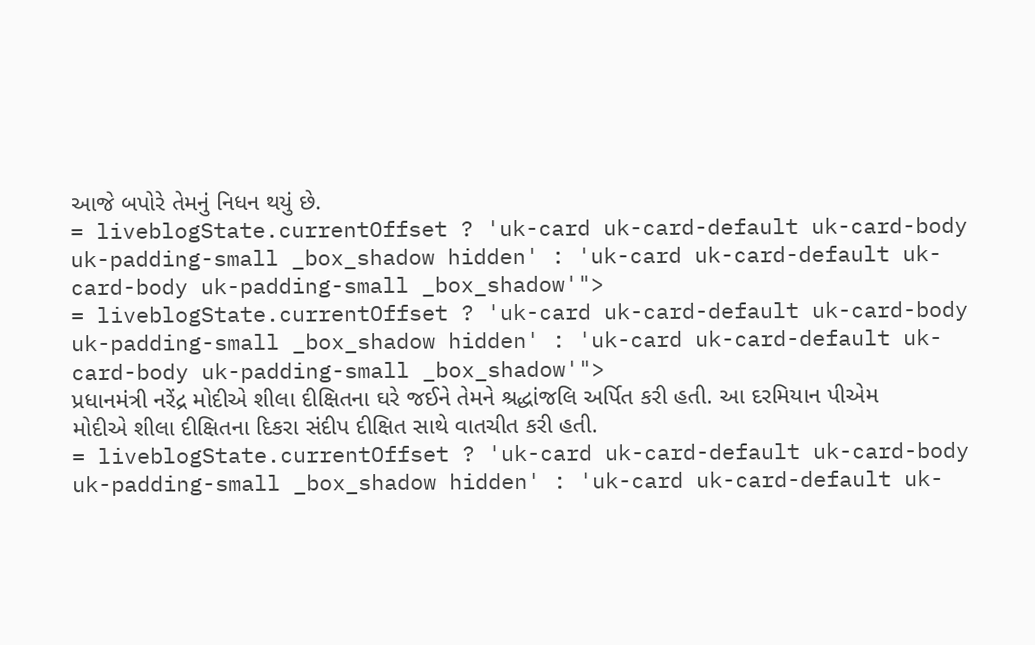આજે બપોરે તેમનું નિધન થયું છે.
= liveblogState.currentOffset ? 'uk-card uk-card-default uk-card-body uk-padding-small _box_shadow hidden' : 'uk-card uk-card-default uk-card-body uk-padding-small _box_shadow'">
= liveblogState.currentOffset ? 'uk-card uk-card-default uk-card-body uk-padding-small _box_shadow hidden' : 'uk-card uk-card-default uk-card-body uk-padding-small _box_shadow'">
પ્રધાનમંત્રી નરેંદ્ર મોદીએ શીલા દીક્ષિતના ઘરે જઈને તેમને શ્રદ્ધાંજલિ અર્પિત કરી હતી. આ દરમિયાન પીએમ મોદીએ શીલા દીક્ષિતના દિકરા સંદીપ દીક્ષિત સાથે વાતચીત કરી હતી.
= liveblogState.currentOffset ? 'uk-card uk-card-default uk-card-body uk-padding-small _box_shadow hidden' : 'uk-card uk-card-default uk-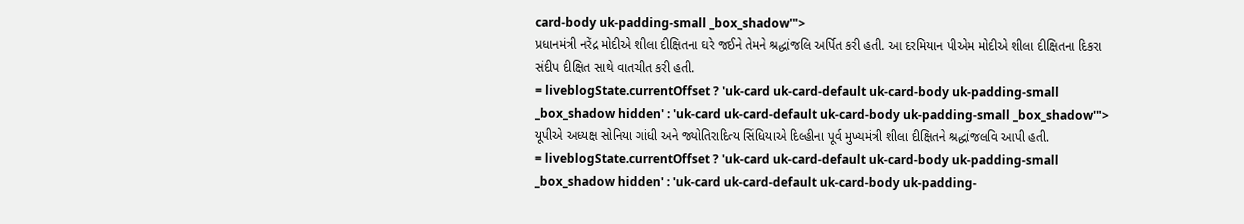card-body uk-padding-small _box_shadow'">
પ્રધાનમંત્રી નરેંદ્ર મોદીએ શીલા દીક્ષિતના ઘરે જઈને તેમને શ્રદ્ધાંજલિ અર્પિત કરી હતી. આ દરમિયાન પીએમ મોદીએ શીલા દીક્ષિતના દિકરા સંદીપ દીક્ષિત સાથે વાતચીત કરી હતી.
= liveblogState.currentOffset ? 'uk-card uk-card-default uk-card-body uk-padding-small _box_shadow hidden' : 'uk-card uk-card-default uk-card-body uk-padding-small _box_shadow'">
યૂપીએ અધ્યક્ષ સોનિયા ગાંધી અને જ્યોતિરાદિત્ય સિંધિયાએ દિલ્હીના પૂર્વ મુખ્યમંત્રી શીલા દીક્ષિતને શ્રદ્ધાંજલવિ આપી હતી.
= liveblogState.currentOffset ? 'uk-card uk-card-default uk-card-body uk-padding-small _box_shadow hidden' : 'uk-card uk-card-default uk-card-body uk-padding-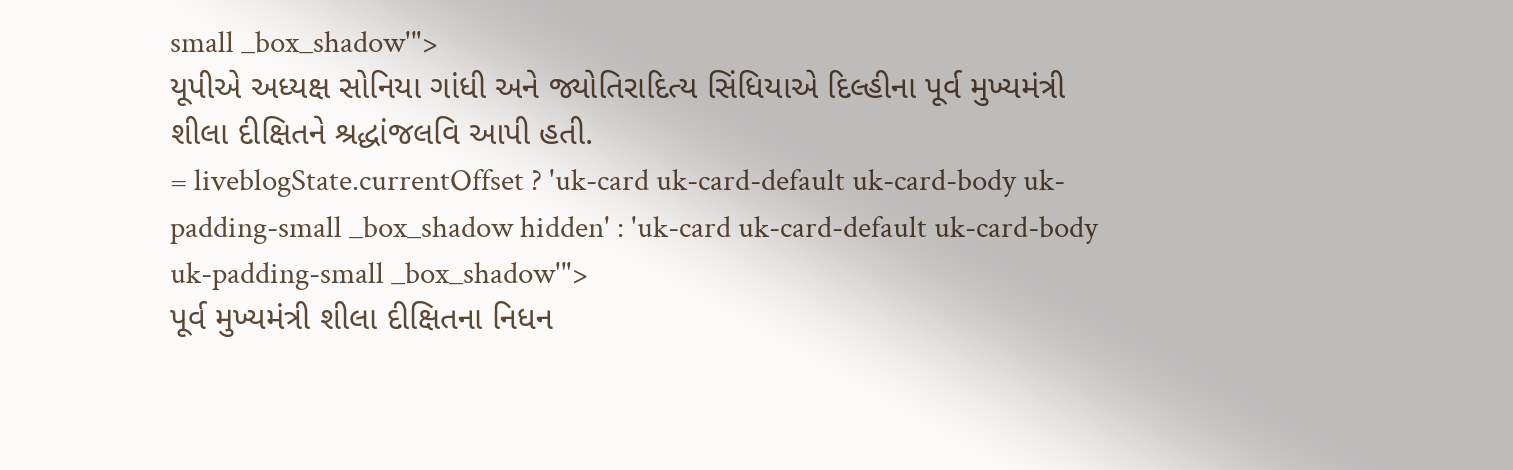small _box_shadow'">
યૂપીએ અધ્યક્ષ સોનિયા ગાંધી અને જ્યોતિરાદિત્ય સિંધિયાએ દિલ્હીના પૂર્વ મુખ્યમંત્રી શીલા દીક્ષિતને શ્રદ્ધાંજલવિ આપી હતી.
= liveblogState.currentOffset ? 'uk-card uk-card-default uk-card-body uk-padding-small _box_shadow hidden' : 'uk-card uk-card-default uk-card-body uk-padding-small _box_shadow'">
પૂર્વ મુખ્યમંત્રી શીલા દીક્ષિતના નિધન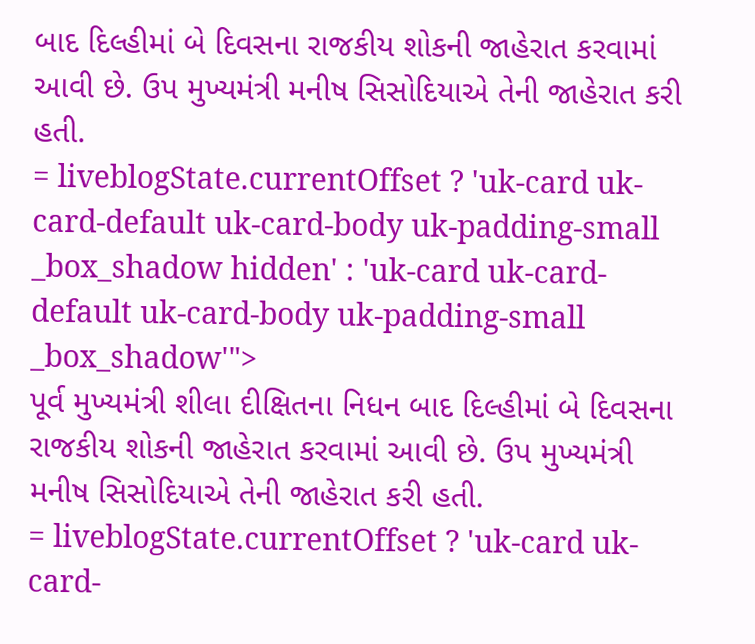બાદ દિલ્હીમાં બે દિવસના રાજકીય શોકની જાહેરાત કરવામાં આવી છે. ઉપ મુખ્યમંત્રી મનીષ સિસોદિયાએ તેની જાહેરાત કરી હતી.
= liveblogState.currentOffset ? 'uk-card uk-card-default uk-card-body uk-padding-small _box_shadow hidden' : 'uk-card uk-card-default uk-card-body uk-padding-small _box_shadow'">
પૂર્વ મુખ્યમંત્રી શીલા દીક્ષિતના નિધન બાદ દિલ્હીમાં બે દિવસના રાજકીય શોકની જાહેરાત કરવામાં આવી છે. ઉપ મુખ્યમંત્રી મનીષ સિસોદિયાએ તેની જાહેરાત કરી હતી.
= liveblogState.currentOffset ? 'uk-card uk-card-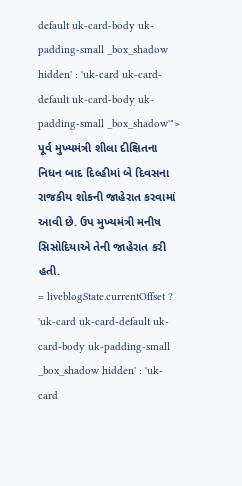default uk-card-body uk-padding-small _box_shadow hidden' : 'uk-card uk-card-default uk-card-body uk-padding-small _box_shadow'">
પૂર્વ મુખ્યમંત્રી શીલા દીક્ષિતના નિધન બાદ દિલ્હીમાં બે દિવસના રાજકીય શોકની જાહેરાત કરવામાં આવી છે. ઉપ મુખ્યમંત્રી મનીષ સિસોદિયાએ તેની જાહેરાત કરી હતી.
= liveblogState.currentOffset ? 'uk-card uk-card-default uk-card-body uk-padding-small _box_shadow hidden' : 'uk-card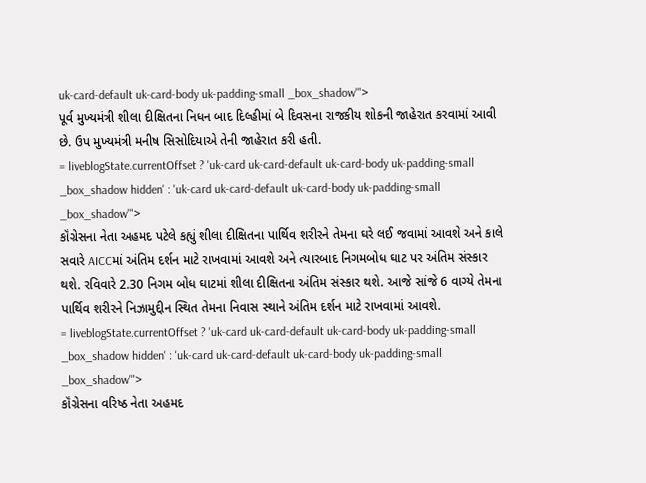uk-card-default uk-card-body uk-padding-small _box_shadow'">
પૂર્વ મુખ્યમંત્રી શીલા દીક્ષિતના નિધન બાદ દિલ્હીમાં બે દિવસના રાજકીય શોકની જાહેરાત કરવામાં આવી છે. ઉપ મુખ્યમંત્રી મનીષ સિસોદિયાએ તેની જાહેરાત કરી હતી.
= liveblogState.currentOffset ? 'uk-card uk-card-default uk-card-body uk-padding-small _box_shadow hidden' : 'uk-card uk-card-default uk-card-body uk-padding-small _box_shadow'">
કૉંગ્રેસના નેતા અહમદ પટેલે કહ્યું શીલા દીક્ષિતના પાર્થિવ શરીરને તેમના ઘરે લઈ જવામાં આવશે અને કાલે સવારે AICCમાં અંતિમ દર્શન માટે રાખવામાં આવશે અને ત્યારબાદ નિગમબોધ ઘાટ પર અંતિમ સંસ્કાર થશે. રવિવારે 2.30 નિગમ બોધ ઘાટમાં શીલા દીક્ષિતના અંતિમ સંસ્કાર થશે. આજે સાંજે 6 વાગ્યે તેમના પાર્થિવ શરીરને નિઝામુદ્દીન સ્થિત તેમના નિવાસ સ્થાને અંતિમ દર્શન માટે રાખવામાં આવશે.
= liveblogState.currentOffset ? 'uk-card uk-card-default uk-card-body uk-padding-small _box_shadow hidden' : 'uk-card uk-card-default uk-card-body uk-padding-small _box_shadow'">
કૉંગ્રેસના વરિષ્ઠ નેતા અહમદ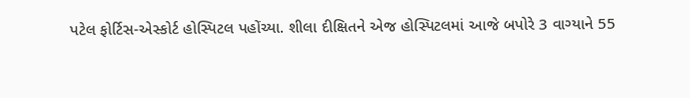પટેલ ફોર્ટિસ-એસ્કોર્ટ હોસ્પિટલ પહોંચ્યા. શીલા દીક્ષિતને એજ હોસ્પિટલમાં આજે બપોરે 3 વાગ્યાને 55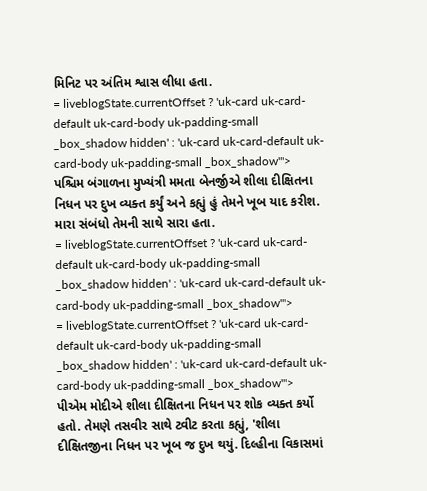મિનિટ પર અંતિમ શ્વાસ લીધા હતા.
= liveblogState.currentOffset ? 'uk-card uk-card-default uk-card-body uk-padding-small _box_shadow hidden' : 'uk-card uk-card-default uk-card-body uk-padding-small _box_shadow'">
પશ્ચિમ બંગાળના મુખ્યંત્રી મમતા બેનર્જીએ શીલા દીક્ષિતના નિધન પર દુખ વ્યક્ત કર્યું અને કહ્યું હું તેમને ખૂબ યાદ કરીશ. મારા સંબંધો તેમની સાથે સારા હતા.
= liveblogState.currentOffset ? 'uk-card uk-card-default uk-card-body uk-padding-small _box_shadow hidden' : 'uk-card uk-card-default uk-card-body uk-padding-small _box_shadow'">
= liveblogState.currentOffset ? 'uk-card uk-card-default uk-card-body uk-padding-small _box_shadow hidden' : 'uk-card uk-card-default uk-card-body uk-padding-small _box_shadow'">
પીએમ મોદીએ શીલા દીક્ષિતના નિધન પર શોક વ્યક્ત કર્યો હતો. તેમણે તસવીર સાથે ટ્વીટ કરતા કહ્યું, 'શીલા દીક્ષિતજીના નિધન પર ખૂબ જ દુખ થયું. દિલ્હીના વિકાસમાં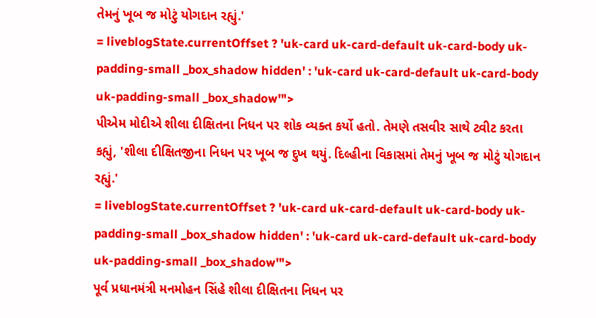તેમનું ખૂબ જ મોટું યોગદાન રહ્યું.'
= liveblogState.currentOffset ? 'uk-card uk-card-default uk-card-body uk-padding-small _box_shadow hidden' : 'uk-card uk-card-default uk-card-body uk-padding-small _box_shadow'">
પીએમ મોદીએ શીલા દીક્ષિતના નિધન પર શોક વ્યક્ત કર્યો હતો. તેમણે તસવીર સાથે ટ્વીટ કરતા કહ્યું, 'શીલા દીક્ષિતજીના નિધન પર ખૂબ જ દુખ થયું. દિલ્હીના વિકાસમાં તેમનું ખૂબ જ મોટું યોગદાન રહ્યું.'
= liveblogState.currentOffset ? 'uk-card uk-card-default uk-card-body uk-padding-small _box_shadow hidden' : 'uk-card uk-card-default uk-card-body uk-padding-small _box_shadow'">
પૂર્વ પ્રધાનમંત્રી મનમોહન સિંહે શીલા દીક્ષિતના નિધન પર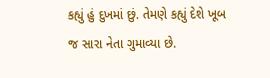કહ્યું હું દુખમાં છું. તેમણે કહ્યું દેશે ખૂબ જ સારા નેતા ગુમાવ્યા છે.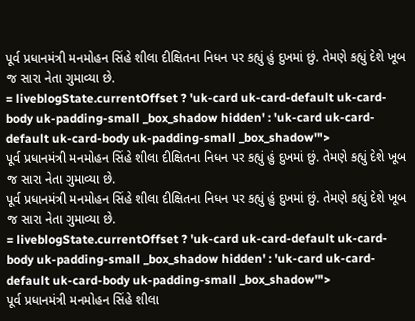પૂર્વ પ્રધાનમંત્રી મનમોહન સિંહે શીલા દીક્ષિતના નિધન પર કહ્યું હું દુખમાં છું. તેમણે કહ્યું દેશે ખૂબ જ સારા નેતા ગુમાવ્યા છે.
= liveblogState.currentOffset ? 'uk-card uk-card-default uk-card-body uk-padding-small _box_shadow hidden' : 'uk-card uk-card-default uk-card-body uk-padding-small _box_shadow'">
પૂર્વ પ્રધાનમંત્રી મનમોહન સિંહે શીલા દીક્ષિતના નિધન પર કહ્યું હું દુખમાં છું. તેમણે કહ્યું દેશે ખૂબ જ સારા નેતા ગુમાવ્યા છે.
પૂર્વ પ્રધાનમંત્રી મનમોહન સિંહે શીલા દીક્ષિતના નિધન પર કહ્યું હું દુખમાં છું. તેમણે કહ્યું દેશે ખૂબ જ સારા નેતા ગુમાવ્યા છે.
= liveblogState.currentOffset ? 'uk-card uk-card-default uk-card-body uk-padding-small _box_shadow hidden' : 'uk-card uk-card-default uk-card-body uk-padding-small _box_shadow'">
પૂર્વ પ્રધાનમંત્રી મનમોહન સિંહે શીલા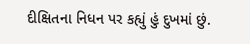દીક્ષિતના નિધન પર કહ્યું હું દુખમાં છું.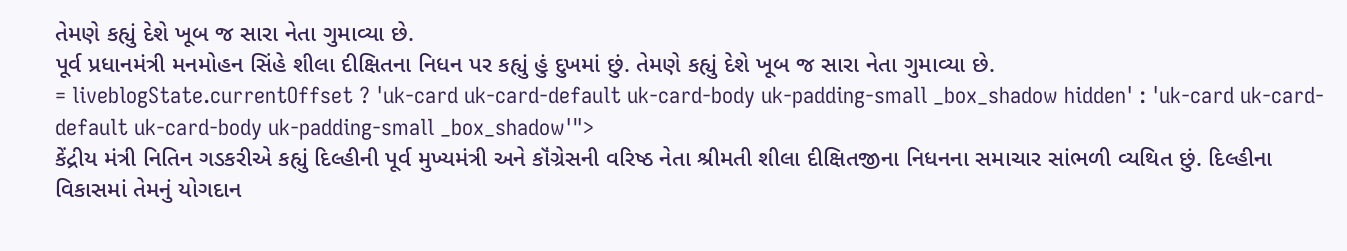તેમણે કહ્યું દેશે ખૂબ જ સારા નેતા ગુમાવ્યા છે.
પૂર્વ પ્રધાનમંત્રી મનમોહન સિંહે શીલા દીક્ષિતના નિધન પર કહ્યું હું દુખમાં છું. તેમણે કહ્યું દેશે ખૂબ જ સારા નેતા ગુમાવ્યા છે.
= liveblogState.currentOffset ? 'uk-card uk-card-default uk-card-body uk-padding-small _box_shadow hidden' : 'uk-card uk-card-default uk-card-body uk-padding-small _box_shadow'">
કેંદ્રીય મંત્રી નિતિન ગડકરીએ કહ્યું દિલ્હીની પૂર્વ મુખ્યમંત્રી અને કૉંગ્રેસની વરિષ્ઠ નેતા શ્રીમતી શીલા દીક્ષિતજીના નિધનના સમાચાર સાંભળી વ્યથિત છું. દિલ્હીના વિકાસમાં તેમનું યોગદાન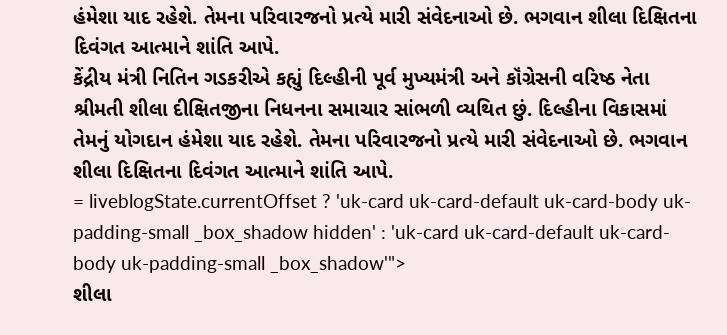હંમેશા યાદ રહેશે. તેમના પરિવારજનો પ્રત્યે મારી સંવેદનાઓ છે. ભગવાન શીલા દિક્ષિતના દિવંગત આત્માને શાંતિ આપે.
કેંદ્રીય મંત્રી નિતિન ગડકરીએ કહ્યું દિલ્હીની પૂર્વ મુખ્યમંત્રી અને કૉંગ્રેસની વરિષ્ઠ નેતા શ્રીમતી શીલા દીક્ષિતજીના નિધનના સમાચાર સાંભળી વ્યથિત છું. દિલ્હીના વિકાસમાં તેમનું યોગદાન હંમેશા યાદ રહેશે. તેમના પરિવારજનો પ્રત્યે મારી સંવેદનાઓ છે. ભગવાન શીલા દિક્ષિતના દિવંગત આત્માને શાંતિ આપે.
= liveblogState.currentOffset ? 'uk-card uk-card-default uk-card-body uk-padding-small _box_shadow hidden' : 'uk-card uk-card-default uk-card-body uk-padding-small _box_shadow'">
શીલા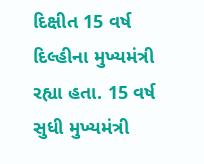દિક્ષીત 15 વર્ષ દિલ્હીના મુખ્યમંત્રી રહ્યા હતા. 15 વર્ષ સુધી મુખ્યમંત્રી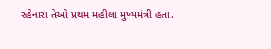રહેનારા તેઓ પ્રથમ મહીલા મુખ્યમંત્રી હતા.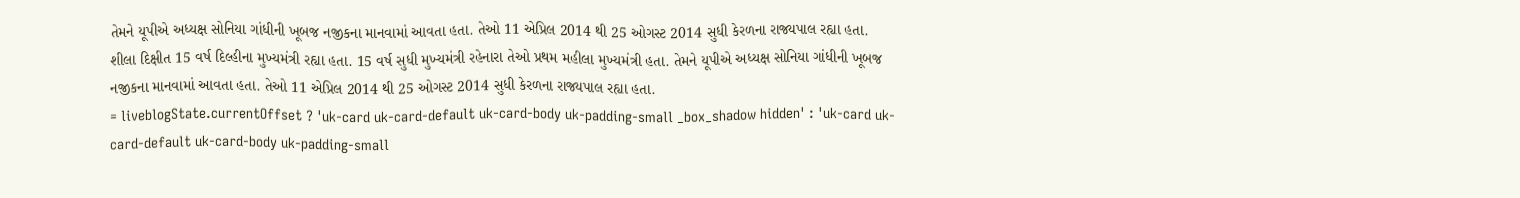તેમને યૂપીએ અધ્યક્ષ સોનિયા ગાંધીની ખૂબજ નજીકના માનવામાં આવતા હતા. તેઓ 11 એપ્રિલ 2014 થી 25 ઓગસ્ટ 2014 સુધી કેરળના રાજ્યપાલ રહ્યા હતા.
શીલા દિક્ષીત 15 વર્ષ દિલ્હીના મુખ્યમંત્રી રહ્યા હતા. 15 વર્ષ સુધી મુખ્યમંત્રી રહેનારા તેઓ પ્રથમ મહીલા મુખ્યમંત્રી હતા. તેમને યૂપીએ અધ્યક્ષ સોનિયા ગાંધીની ખૂબજ નજીકના માનવામાં આવતા હતા. તેઓ 11 એપ્રિલ 2014 થી 25 ઓગસ્ટ 2014 સુધી કેરળના રાજ્યપાલ રહ્યા હતા.
= liveblogState.currentOffset ? 'uk-card uk-card-default uk-card-body uk-padding-small _box_shadow hidden' : 'uk-card uk-card-default uk-card-body uk-padding-small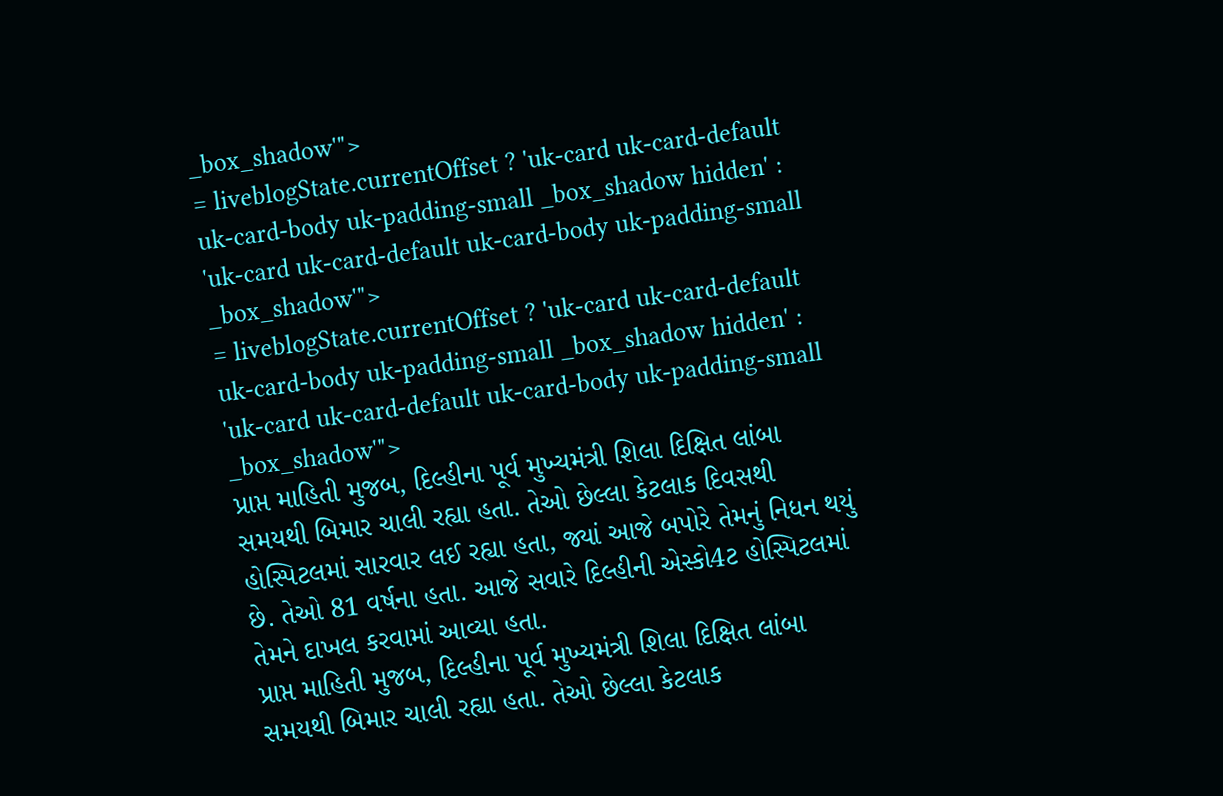_box_shadow'">
= liveblogState.currentOffset ? 'uk-card uk-card-default uk-card-body uk-padding-small _box_shadow hidden' : 'uk-card uk-card-default uk-card-body uk-padding-small _box_shadow'">
= liveblogState.currentOffset ? 'uk-card uk-card-default uk-card-body uk-padding-small _box_shadow hidden' : 'uk-card uk-card-default uk-card-body uk-padding-small _box_shadow'">
પ્રાપ્ત માહિતી મુજબ, દિલ્હીના પૂર્વ મુખ્યમંત્રી શિલા દિક્ષિત લાંબા સમયથી બિમાર ચાલી રહ્યા હતા. તેઓ છેલ્લા કેટલાક દિવસથી હોસ્પિટલમાં સારવાર લઈ રહ્યા હતા, જ્યાં આજે બપોરે તેમનું નિધન થયું છે. તેઓ 81 વર્ષના હતા. આજે સવારે દિલ્હીની એસ્કો4ટ હોસ્પિટલમાં તેમને દાખલ કરવામાં આવ્યા હતા.
પ્રાપ્ત માહિતી મુજબ, દિલ્હીના પૂર્વ મુખ્યમંત્રી શિલા દિક્ષિત લાંબા સમયથી બિમાર ચાલી રહ્યા હતા. તેઓ છેલ્લા કેટલાક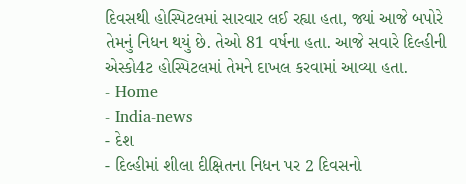દિવસથી હોસ્પિટલમાં સારવાર લઈ રહ્યા હતા, જ્યાં આજે બપોરે તેમનું નિધન થયું છે. તેઓ 81 વર્ષના હતા. આજે સવારે દિલ્હીની એસ્કો4ટ હોસ્પિટલમાં તેમને દાખલ કરવામાં આવ્યા હતા.
- Home
- India-news
- દેશ
- દિલ્હીમાં શીલા દીક્ષિતના નિધન પર 2 દિવસનો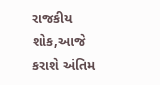રાજકીય શોક,આજે કરાશે અંતિમ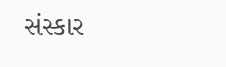સંસ્કાર